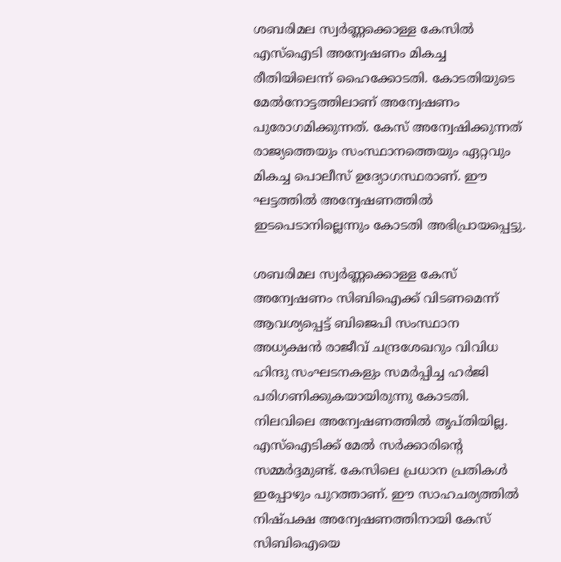ശബരിമല സ്വര്‍ണ്ണക്കൊള്ള കേസില്‍ എസ്‌ഐടി അന്വേഷണം മികച്ച രീതിയിലെന്ന് ഹൈക്കോടതി. കോടതിയുടെ മേല്‍നോട്ടത്തിലാണ് അന്വേഷണം പുരോഗമിക്കുന്നത്. കേസ് അന്വേഷിക്കുന്നത് രാജ്യത്തെയും സംസ്ഥാനത്തെയും ഏറ്റവും മികച്ച പൊലീസ് ഉദ്യോഗസ്ഥരാണ്. ഈ ഘട്ടത്തില്‍ അന്വേഷണത്തില്‍ ഇടപെടാനില്ലെന്നും കോടതി അഭിപ്രായപ്പെട്ടു.

ശബരിമല സ്വര്‍ണ്ണക്കൊള്ള കേസ് അന്വേഷണം സിബിഐക്ക് വിടണമെന്ന് ആവശ്യപ്പെട്ട് ബിജെപി സംസ്ഥാന അധ്യക്ഷന്‍ രാജീവ് ചന്ദ്രശേഖറും വിവിധ ഹിന്ദു സംഘടനകളും സമര്‍പ്പിച്ച ഹര്‍ജി പരിഗണിക്കുകയായിരുന്നു കോടതി. നിലവിലെ അന്വേഷണത്തില്‍ തൃപ്തിയില്ല. എസ്‌ഐടിക്ക് മേല്‍ സര്‍ക്കാരിന്റെ സമ്മര്‍ദ്ദമുണ്ട്. കേസിലെ പ്രധാന പ്രതികള്‍ ഇപ്പോഴും പുറത്താണ്. ഈ സാഹചര്യത്തില്‍ നിഷ്പക്ഷ അന്വേഷണത്തിനായി കേസ് സിബിഐയെ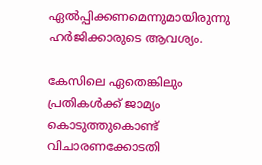ഏല്‍പ്പിക്കണമെന്നുമായിരുന്നു ഹര്‍ജിക്കാരുടെ ആവശ്യം.

കേസിലെ ഏതെങ്കിലും പ്രതികള്‍ക്ക് ജാമ്യം കൊടുത്തുകൊണ്ട് വിചാരണക്കോടതി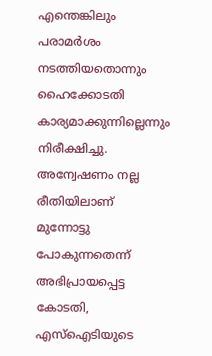എന്തെങ്കിലും പരാമര്‍ശം നടത്തിയതൊന്നും ഹൈക്കോടതി കാര്യമാക്കുന്നില്ലെന്നും നിരീക്ഷിച്ചു. അന്വേഷണം നല്ല രീതിയിലാണ് മുന്നോട്ടു പോകുന്നതെന്ന് അഭിപ്രായപ്പെട്ട കോടതി, എസ്‌ഐടിയുടെ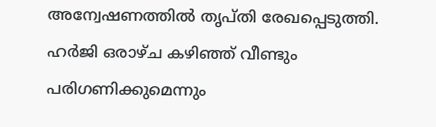അന്വേഷണത്തില്‍ തൃപ്തി രേഖപ്പെടുത്തി. ഹര്‍ജി ഒരാഴ്ച കഴിഞ്ഞ് വീണ്ടും പരിഗണിക്കുമെന്നും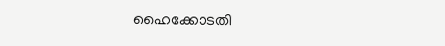ഹൈക്കോടതി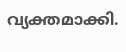വ്യക്തമാക്കി.